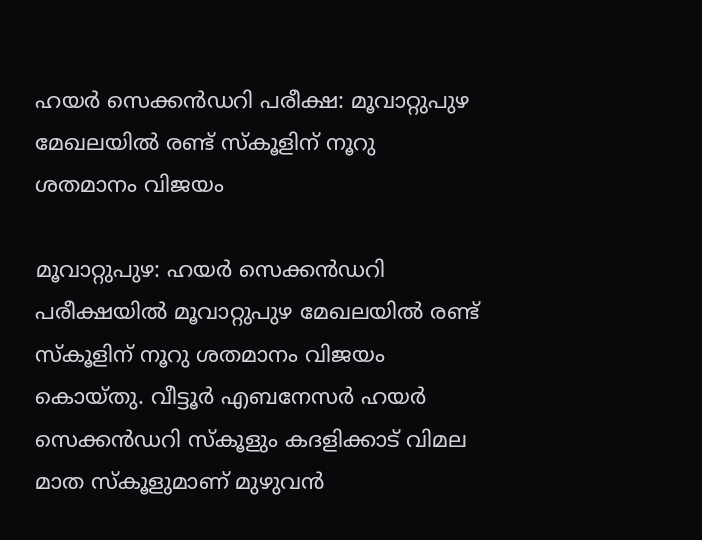ഹയർ സെക്കൻഡറി പരീക്ഷ: മൂവാറ്റുപുഴ മേഖലയിൽ രണ്ട് സ്കൂളിന് നൂറു ശതമാനം വിജയം

മൂവാറ്റുപുഴ: ഹയർ സെക്കൻഡറി പരീക്ഷയിൽ മൂവാറ്റുപുഴ മേഖലയിൽ രണ്ട് സ്കൂളിന് നൂറു ശതമാനം വിജയം കൊയ്തു. വീട്ടൂർ എബനേസർ ഹയർ സെക്കൻഡറി സ്കൂളും കദളിക്കാട് വിമല മാത സ്കൂളുമാണ് മുഴുവൻ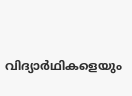വിദ്യാർഥികളെയും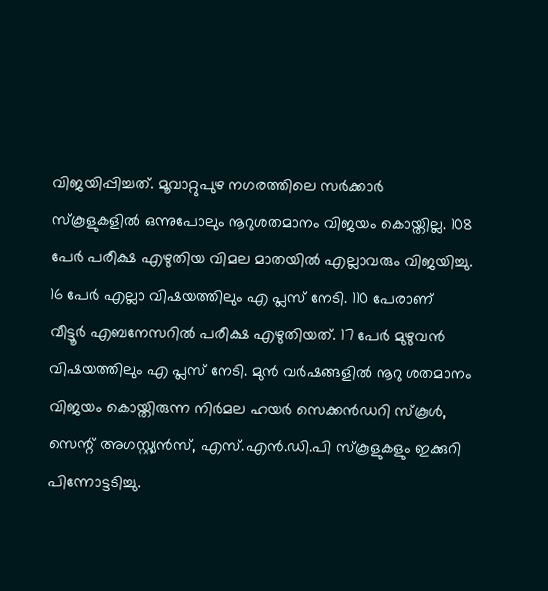വിജയിപ്പിച്ചത്. മൂവാറ്റുപുഴ നഗരത്തിലെ സർക്കാർ സ്കൂളുകളിൽ ഒന്നുപോലും നൂറുശതമാനം വിജയം കൊയ്തില്ല. 108 പേർ പരീക്ഷ എഴുതിയ വിമല മാതയിൽ എല്ലാവരും വിജയിച്ചു. 16 പേർ എല്ലാ വിഷയത്തിലും എ പ്ലസ് നേടി. 110 പേരാണ് വീട്ടൂർ എബനേസറിൽ പരീക്ഷ എഴുതിയത്. 17 പേർ മുഴുവൻ വിഷയത്തിലും എ പ്ലസ് നേടി. മുൻ വർഷങ്ങളിൽ നൂറു ശതമാനം വിജയം കൊയ്തിരുന്ന നിർമല ഹയർ സെക്കൻഡറി സ്കൂൾ, സെന്റ് അഗസ്റ്റ്യൻസ്, എസ്.എൻ.ഡി.പി സ്കൂളുകളും ഇക്കുറി പിന്നോട്ടടിച്ചു.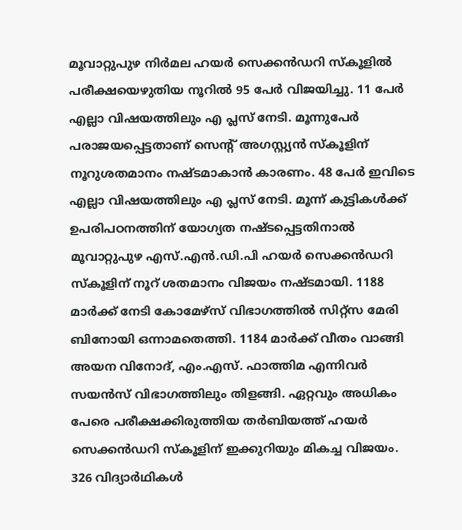മൂവാറ്റുപുഴ നിർമല ഹയർ സെക്കൻഡറി സ്കൂളിൽ പരീക്ഷയെഴുതിയ നൂറിൽ 95 പേർ വിജയിച്ചു. 11 പേർ എല്ലാ വിഷയത്തിലും എ പ്ലസ് നേടി. മൂന്നുപേർ പരാജയപ്പെട്ടതാണ് സെന്റ് അഗസ്റ്റ്യൻ സ്കൂളിന് നൂറുശതമാനം നഷ്ടമാകാൻ കാരണം. 48 പേർ ഇവിടെ എല്ലാ വിഷയത്തിലും എ പ്ലസ് നേടി. മൂന്ന് കുട്ടികൾക്ക് ഉപരിപഠനത്തിന് യോഗ്യത നഷ്ടപ്പെട്ടതിനാൽ മൂവാറ്റുപുഴ എസ്.എൻ.ഡി.പി ഹയർ സെക്കൻഡറി സ്കൂളിന് നൂറ് ശതമാനം വിജയം നഷ്ടമായി. 1188 മാർക്ക് നേടി കോമേഴ്സ് വിഭാഗത്തിൽ സിറ്റ്സ മേരി ബിനോയി ഒന്നാമതെത്തി. 1184 മാർക്ക് വീതം വാങ്ങി അയന വിനോദ്, എം.എസ്. ഫാത്തിമ എന്നിവർ സയൻസ് വിഭാഗത്തിലും തിളങ്ങി. ഏറ്റവും അധികം പേരെ പരീക്ഷക്കിരുത്തിയ തർബിയത്ത് ഹയർ സെക്കൻഡറി സ്കൂളിന് ഇക്കുറിയും മികച്ച വിജയം. 326 വിദ്യാർഥികൾ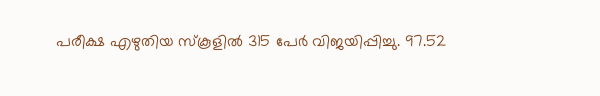പരീക്ഷ എഴുതിയ സ്കൂളിൽ 315 പേർ വിജയിപ്പിച്ചു. 97.52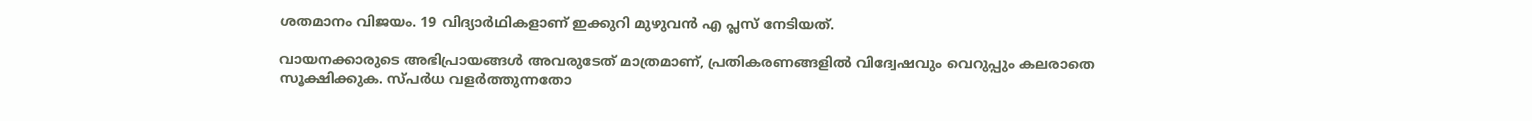ശതമാനം വിജയം. 19 വിദ്യാർഥികളാണ് ഇക്കുറി മുഴുവൻ എ പ്ലസ് നേടിയത്.

വായനക്കാരുടെ അഭിപ്രായങ്ങള്‍ അവരുടേത് മാത്രമാണ്, പ്രതികരണങ്ങളിൽ വിദ്വേഷവും വെറുപ്പും കലരാതെ സൂക്ഷിക്കുക. സ്പർധ വളർത്തുന്നതോ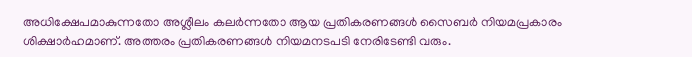അധിക്ഷേപമാകുന്നതോ അശ്ലീലം കലർന്നതോ ആയ പ്രതികരണങ്ങൾ സൈബർ നിയമപ്രകാരം ശിക്ഷാർഹമാണ്. അത്തരം പ്രതികരണങ്ങൾ നിയമനടപടി നേരിടേണ്ടി വരും.